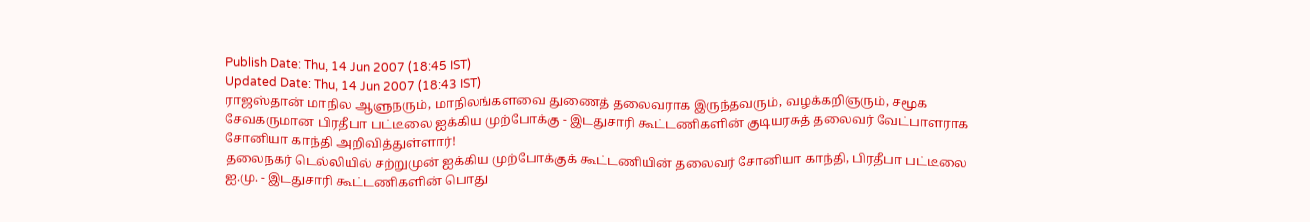Publish Date: Thu, 14 Jun 2007 (18:45 IST)
Updated Date: Thu, 14 Jun 2007 (18:43 IST)
ராஜஸ்தான் மாநில ஆளுநரும், மாநிலங்களவை துணைத் தலைவராக இருந்தவரும், வழக்கறிஞரும், சமூக சேவகருமான பிரதீபா பட்டீலை ஐக்கிய முற்போக்கு - இடதுசாரி கூட்டணிகளின் குடியரசுத் தலைவர் வேட்பாளராக சோனியா காந்தி அறிவித்துள்ளார்!
தலைநகர் டெல்லியில் சற்றுமுன் ஐக்கிய முற்போக்குக் கூட்டணியின் தலைவர் சோனியா காந்தி, பிரதீபா பட்டீலை ஐ.மு. - இடதுசாரி கூட்டணிகளின் பொது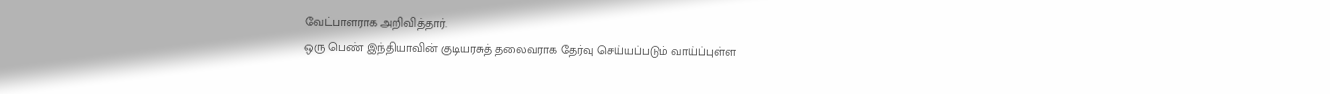வேட்பாளராக அறிவித்தார்.
ஒரு பெண் இந்தியாவின் குடியரசுத் தலைவராக தேர்வு செய்யப்படும் வாய்ப்புள்ள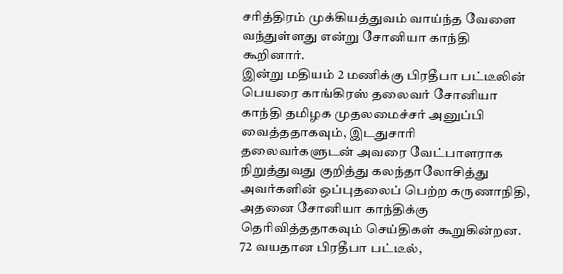சரித்திரம் முக்கியத்துவம் வாய்ந்த வேளை வந்துள்ளது என்று சோனியா காந்தி கூறினார்.
இன்று மதியம் 2 மணிக்கு பிரதீபா பட்டீலின் பெயரை காங்கிரஸ் தலைவர் சோனியா காந்தி தமிழக முதலமைச்சர் அனுப்பி வைத்ததாகவும், இடதுசாரி தலைவர்களுடன் அவரை வேட்பாளராக நிறுத்துவது குறித்து கலந்தாலோசித்து அவர்களின் ஒப்புதலைப் பெற்ற கருணாநிதி, அதனை சோனியா காந்திக்கு தெரிவித்ததாகவும் செய்திகள் கூறுகின்றன.
72 வயதான பிரதீபா பட்டீல்,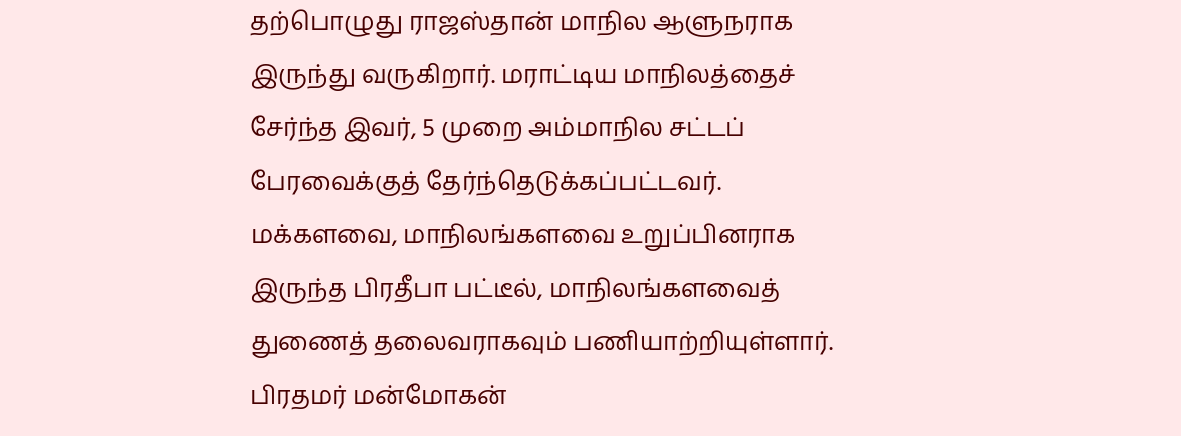தற்பொழுது ராஜஸ்தான் மாநில ஆளுநராக இருந்து வருகிறார். மராட்டிய மாநிலத்தைச் சேர்ந்த இவர், 5 முறை அம்மாநில சட்டப் பேரவைக்குத் தேர்ந்தெடுக்கப்பட்டவர்.
மக்களவை, மாநிலங்களவை உறுப்பினராக இருந்த பிரதீபா பட்டீல், மாநிலங்களவைத் துணைத் தலைவராகவும் பணியாற்றியுள்ளார்.
பிரதமர் மன்மோகன்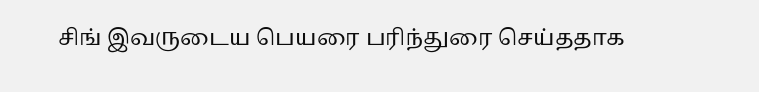சிங் இவருடைய பெயரை பரிந்துரை செய்ததாக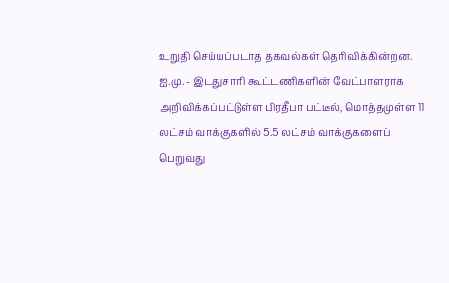உறுதி செய்யப்படாத தகவல்கள் தெரிவிக்கின்றன.
ஐ.மு. - இடதுசாரி கூட்டணிகளின் வேட்பாளராக அறிவிக்கப்பட்டுள்ள பிரதீபா பட்டீல், மொத்தமுள்ள 11 லட்சம் வாக்குகளில் 5.5 லட்சம் வாக்குகளைப் பெறுவது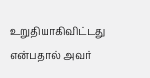உறுதியாகிவிட்டது என்பதால் அவர்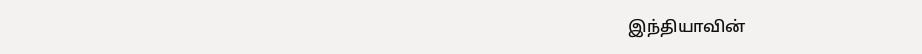இந்தியாவின்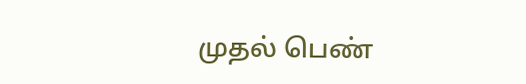முதல் பெண்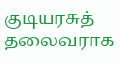குடியரசுத் தலைவராக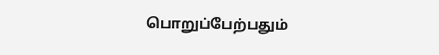பொறுப்பேற்பதும்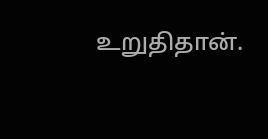உறுதிதான்.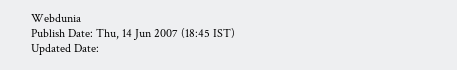Webdunia
Publish Date: Thu, 14 Jun 2007 (18:45 IST)
Updated Date: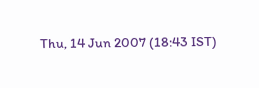Thu, 14 Jun 2007 (18:43 IST)